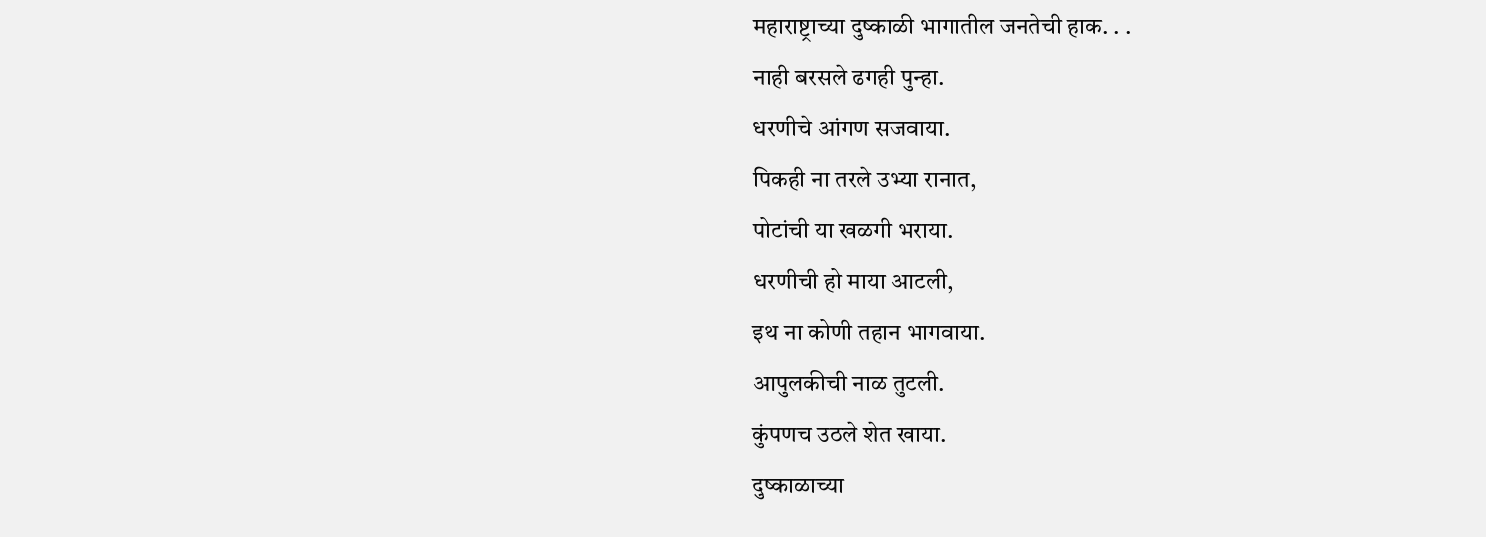महाराष्ट्राच्या दुष्काळी भागातील जनतेची हाक. . .
नाही बरसले ढगही पुन्हा.
धरणीचे आंगण सजवाया.
पिकही ना तरले उभ्या रानात,
पोटांची या खळगी भराया.
धरणीची हो माया आटली,
इथ ना कोणी तहान भागवाया.
आपुलकीची नाळ तुटली.
कुंपणच उठले शेत खाया.
दुष्काळाच्या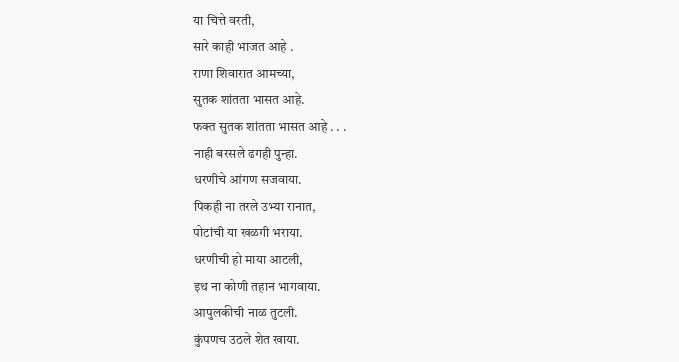या चित्ते वरती,
सारे काही भाजत आहे .
राणा शिवारात आमच्या,
सुतक शांतता भासत आहे.
फक्त सुतक शांतता भासत आहे . . .
नाही बरसले ढगही पुन्हा.
धरणीचे आंगण सजवाया.
पिकही ना तरले उभ्या रानात,
पोटांची या खळगी भराया.
धरणीची हो माया आटली,
इथ ना कोणी तहान भागवाया.
आपुलकीची नाळ तुटली.
कुंपणच उठले शेत खाया.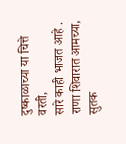दुष्काळाच्या या चित्ते वरती,
सारे काही भाजत आहे .
राणा शिवारात आमच्या,
सुतक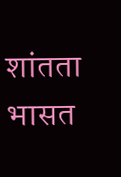शांतता भासत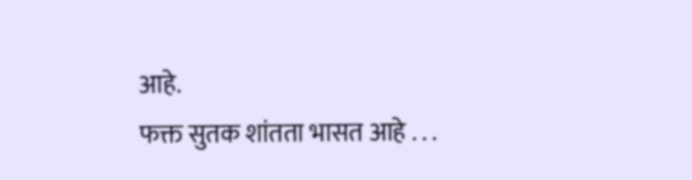आहे.
फक्त सुतक शांतता भासत आहे . . .